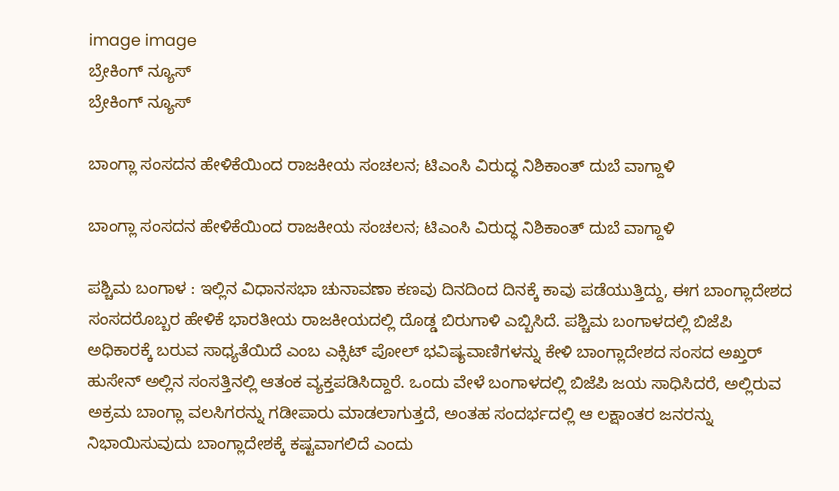image image
ಬ್ರೇಕಿಂಗ್ ನ್ಯೂಸ್
ಬ್ರೇಕಿಂಗ್ ನ್ಯೂಸ್

ಬಾಂಗ್ಲಾ ಸಂಸದನ ಹೇಳಿಕೆಯಿಂದ ರಾಜಕೀಯ ಸಂಚಲನ; ಟಿಎಂಸಿ ವಿರುದ್ಧ ನಿಶಿಕಾಂತ್ ದುಬೆ ವಾಗ್ದಾಳಿ

ಬಾಂಗ್ಲಾ ಸಂಸದನ ಹೇಳಿಕೆಯಿಂದ ರಾಜಕೀಯ ಸಂಚಲನ; ಟಿಎಂಸಿ ವಿರುದ್ಧ ನಿಶಿಕಾಂತ್ ದುಬೆ ವಾಗ್ದಾಳಿ

ಪಶ್ಚಿಮ ಬಂಗಾಳ : ಇಲ್ಲಿನ ವಿಧಾನಸಭಾ ಚುನಾವಣಾ ಕಣವು ದಿನದಿಂದ ದಿನಕ್ಕೆ ಕಾವು ಪಡೆಯುತ್ತಿದ್ದು, ಈಗ ಬಾಂಗ್ಲಾದೇಶದ ಸಂಸದರೊಬ್ಬರ ಹೇಳಿಕೆ ಭಾರತೀಯ ರಾಜಕೀಯದಲ್ಲಿ ದೊಡ್ಡ ಬಿರುಗಾಳಿ ಎಬ್ಬಿಸಿದೆ. ಪಶ್ಚಿಮ ಬಂಗಾಳದಲ್ಲಿ ಬಿಜೆಪಿ ಅಧಿಕಾರಕ್ಕೆ ಬರುವ ಸಾಧ್ಯತೆಯಿದೆ ಎಂಬ ಎಕ್ಸಿಟ್ ಪೋಲ್ ಭವಿಷ್ಯವಾಣಿಗಳನ್ನು ಕೇಳಿ ಬಾಂಗ್ಲಾದೇಶದ ಸಂಸದ ಅಖ್ತರ್ ಹುಸೇನ್ ಅಲ್ಲಿನ ಸಂಸತ್ತಿನಲ್ಲಿ ಆತಂಕ ವ್ಯಕ್ತಪಡಿಸಿದ್ದಾರೆ. ಒಂದು ವೇಳೆ ಬಂಗಾಳದಲ್ಲಿ ಬಿಜೆಪಿ ಜಯ ಸಾಧಿಸಿದರೆ, ಅಲ್ಲಿರುವ ಅಕ್ರಮ ಬಾಂಗ್ಲಾ ವಲಸಿಗರನ್ನು ಗಡೀಪಾರು ಮಾಡಲಾಗುತ್ತದೆ, ಅಂತಹ ಸಂದರ್ಭದಲ್ಲಿ ಆ ಲಕ್ಷಾಂತರ ಜನರನ್ನು ನಿಭಾಯಿಸುವುದು ಬಾಂಗ್ಲಾದೇಶಕ್ಕೆ ಕಷ್ಟವಾಗಲಿದೆ ಎಂದು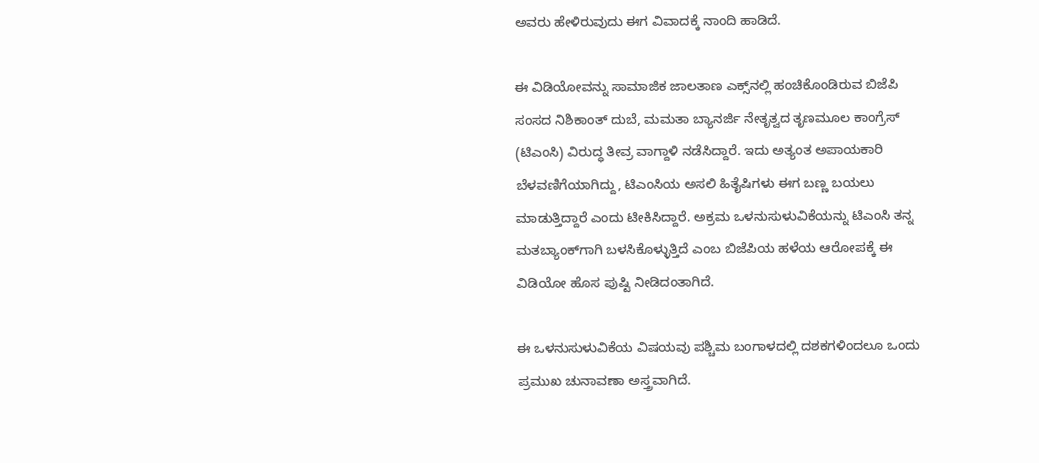ಅವರು ಹೇಳಿರುವುದು ಈಗ ವಿವಾದಕ್ಕೆ ನಾಂದಿ ಹಾಡಿದೆ.

ಈ ವಿಡಿಯೋವನ್ನು ಸಾಮಾಜಿಕ ಜಾಲತಾಣ ಎಕ್ಸ್‌ನಲ್ಲಿ ಹಂಚಿಕೊಂಡಿರುವ ಬಿಜೆಪಿ ಸಂಸದ ನಿಶಿಕಾಂತ್ ದುಬೆ, ಮಮತಾ ಬ್ಯಾನರ್ಜಿ ನೇತೃತ್ವದ ತೃಣಮೂಲ ಕಾಂಗ್ರೆಸ್ (ಟಿಎಂಸಿ) ವಿರುದ್ಧ ತೀವ್ರ ವಾಗ್ದಾಳಿ ನಡೆಸಿದ್ದಾರೆ. ಇದು ಅತ್ಯಂತ ಅಪಾಯಕಾರಿ ಬೆಳವಣಿಗೆಯಾಗಿದ್ದು, ಟಿಎಂಸಿಯ ಅಸಲಿ ಹಿತೈಷಿಗಳು ಈಗ ಬಣ್ಣ ಬಯಲು ಮಾಡುತ್ತಿದ್ದಾರೆ ಎಂದು ಟೀಕಿಸಿದ್ದಾರೆ. ಅಕ್ರಮ ಒಳನುಸುಳುವಿಕೆಯನ್ನು ಟಿಎಂಸಿ ತನ್ನ ಮತಬ್ಯಾಂಕ್‌ಗಾಗಿ ಬಳಸಿಕೊಳ್ಳುತ್ತಿದೆ ಎಂಬ ಬಿಜೆಪಿಯ ಹಳೆಯ ಆರೋಪಕ್ಕೆ ಈ ವಿಡಿಯೋ ಹೊಸ ಪುಷ್ಟಿ ನೀಡಿದಂತಾಗಿದೆ.

ಈ ಒಳನುಸುಳುವಿಕೆಯ ವಿಷಯವು ಪಶ್ಚಿಮ ಬಂಗಾಳದಲ್ಲಿ ದಶಕಗಳಿಂದಲೂ ಒಂದು ಪ್ರಮುಖ ಚುನಾವಣಾ ಅಸ್ತ್ರವಾಗಿದೆ.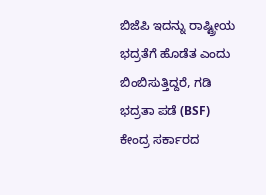ಬಿಜೆಪಿ ಇದನ್ನು ರಾಷ್ಟ್ರೀಯ ಭದ್ರತೆಗೆ ಹೊಡೆತ ಎಂದು ಬಿಂಬಿಸುತ್ತಿದ್ದರೆ, ಗಡಿ ಭದ್ರತಾ ಪಡೆ (BSF) ಕೇಂದ್ರ ಸರ್ಕಾರದ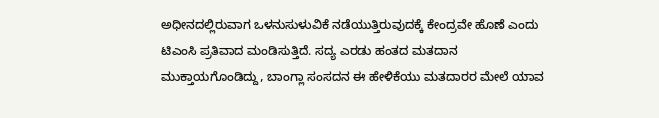ಅಧೀನದಲ್ಲಿರುವಾಗ ಒಳನುಸುಳುವಿಕೆ ನಡೆಯುತ್ತಿರುವುದಕ್ಕೆ ಕೇಂದ್ರವೇ ಹೊಣೆ ಎಂದು ಟಿಎಂಸಿ ಪ್ರತಿವಾದ ಮಂಡಿಸುತ್ತಿದೆ. ಸದ್ಯ ಎರಡು ಹಂತದ ಮತದಾನ ಮುಕ್ತಾಯಗೊಂಡಿದ್ದು, ಬಾಂಗ್ಲಾ ಸಂಸದನ ಈ ಹೇಳಿಕೆಯು ಮತದಾರರ ಮೇಲೆ ಯಾವ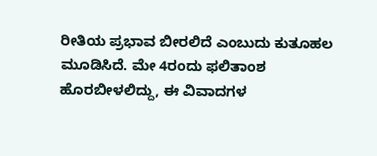ರೀತಿಯ ಪ್ರಭಾವ ಬೀರಲಿದೆ ಎಂಬುದು ಕುತೂಹಲ ಮೂಡಿಸಿದೆ. ಮೇ 4ರಂದು ಫಲಿತಾಂಶ ಹೊರಬೀಳಲಿದ್ದು, ಈ ವಿವಾದಗಳ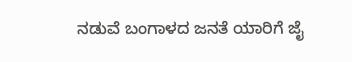ನಡುವೆ ಬಂಗಾಳದ ಜನತೆ ಯಾರಿಗೆ ಜೈ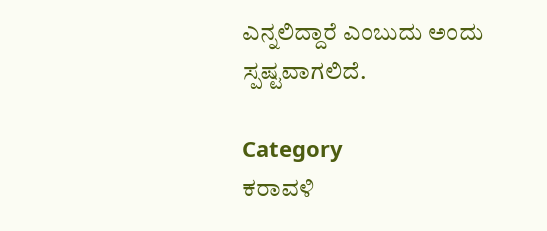ಎನ್ನಲಿದ್ದಾರೆ ಎಂಬುದು ಅಂದು ಸ್ಪಷ್ಟವಾಗಲಿದೆ.

Category
ಕರಾವಳಿ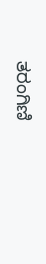ತರಂಗಿಣಿ